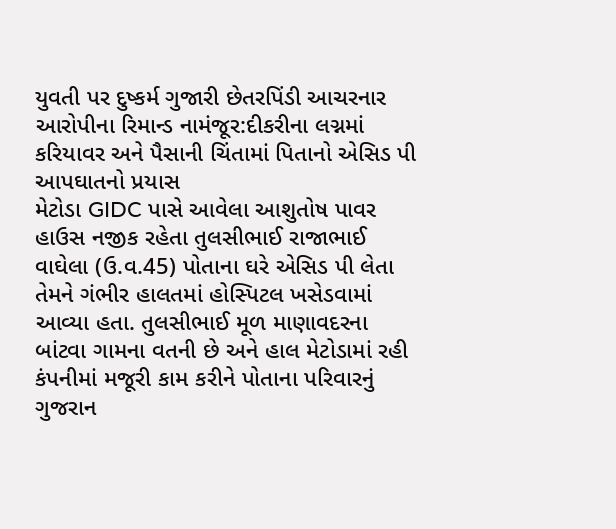યુવતી પર દુષ્કર્મ ગુજારી છેતરપિંડી આચરનાર આરોપીના રિમાન્ડ નામંજૂર:દીકરીના લગ્નમાં કરિયાવર અને પૈસાની ચિંતામાં પિતાનો એસિડ પી આપઘાતનો પ્રયાસ
મેટોડા GIDC પાસે આવેલા આશુતોષ પાવર હાઉસ નજીક રહેતા તુલસીભાઈ રાજાભાઈ વાઘેલા (ઉ.વ.45) પોતાના ઘરે એસિડ પી લેતા તેમને ગંભીર હાલતમાં હોસ્પિટલ ખસેડવામાં આવ્યા હતા. તુલસીભાઈ મૂળ માણાવદરના બાંટવા ગામના વતની છે અને હાલ મેટોડામાં રહી કંપનીમાં મજૂરી કામ કરીને પોતાના પરિવારનું ગુજરાન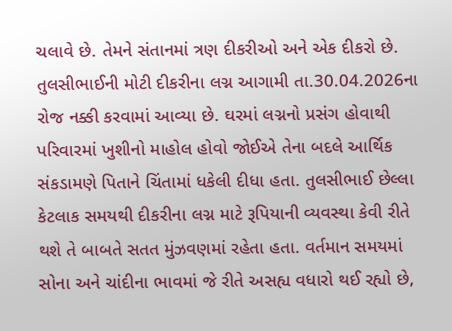ચલાવે છે. તેમને સંતાનમાં ત્રણ દીકરીઓ અને એક દીકરો છે. તુલસીભાઈની મોટી દીકરીના લગ્ન આગામી તા.30.04.2026ના રોજ નક્કી કરવામાં આવ્યા છે. ઘરમાં લગ્નનો પ્રસંગ હોવાથી પરિવારમાં ખુશીનો માહોલ હોવો જોઈએ તેના બદલે આર્થિક સંકડામણે પિતાને ચિંતામાં ધકેલી દીધા હતા. તુલસીભાઈ છેલ્લા કેટલાક સમયથી દીકરીના લગ્ન માટે રૂપિયાની વ્યવસ્થા કેવી રીતે થશે તે બાબતે સતત મુંઝવણમાં રહેતા હતા. વર્તમાન સમયમાં સોના અને ચાંદીના ભાવમાં જે રીતે અસહ્ય વધારો થઈ રહ્યો છે,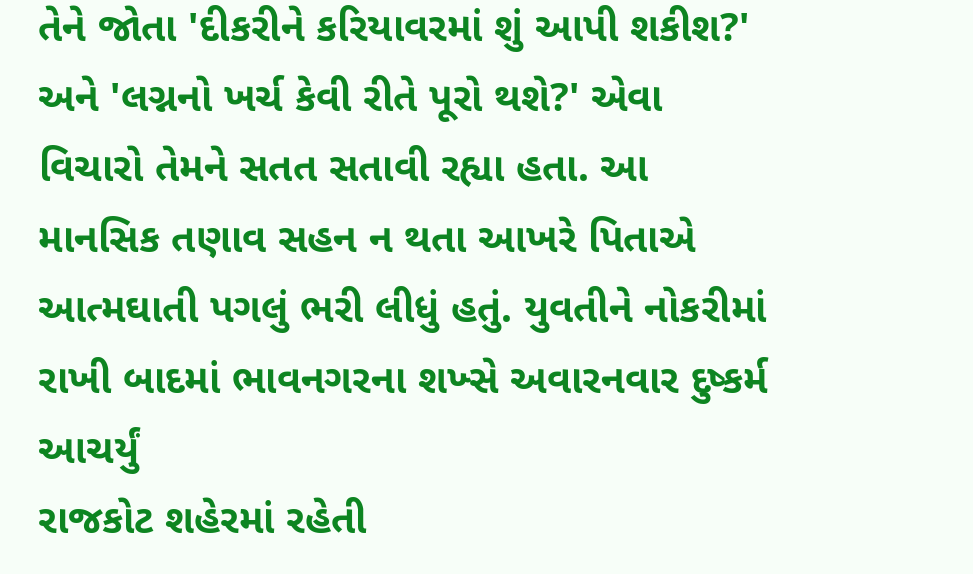તેને જોતા 'દીકરીને કરિયાવરમાં શું આપી શકીશ?' અને 'લગ્નનો ખર્ચ કેવી રીતે પૂરો થશે?' એવા વિચારો તેમને સતત સતાવી રહ્યા હતા. આ માનસિક તણાવ સહન ન થતા આખરે પિતાએ આત્મઘાતી પગલું ભરી લીધું હતું. યુવતીને નોકરીમાં રાખી બાદમાં ભાવનગરના શખ્સે અવારનવાર દુષ્કર્મ આચર્યું
રાજકોટ શહેરમાં રહેતી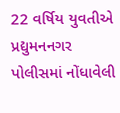22 વર્ષિય યુવતીએ પ્રદ્યુમનનગર પોલીસમાં નોંધાવેલી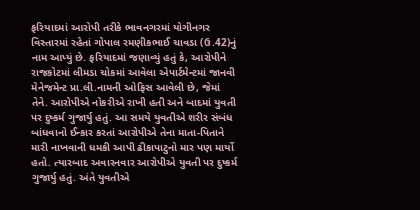ફરિયાદમાં આરોપી તરીકે ભાવનગરમાં યોગીનગર વિસ્તારમાં રહેતાં ગોપાલ રમણીકભાઈ ચાવડા (ઉ.42)નું નામ આપ્યું છે. ફરિયાદમાં જણાવ્યું હતું કે, આરોપીને રાજકોટમાં લીમડા ચોકમાં આવેલા એપાર્ટમેન્ટમાં જાનવી મેનેજમેન્ટ પ્રા.લી.નામની ઓફિસ આવેલી છે, જેમાં તેને. આરોપીએ નોકરીએ રાખી હતી અને બાદમાં યુવતી પર દુષ્કર્મ ગુજાર્યુ હતું. આ સમયે યુવતીએ શરીર સંબંધ બાંધવાનો ઈન્કાર કરતાં આરોપીએ તેના માતા-પિતાને મારી નાખવાની ધમકી આપી ઢીકાપાટુનો માર પણ માર્યો હતો. ત્યારબાદ અવારનવાર આરોપીએ યુવતી પર દુષ્કર્મ ગુજાર્યુ હતું. અંતે યુવતીએ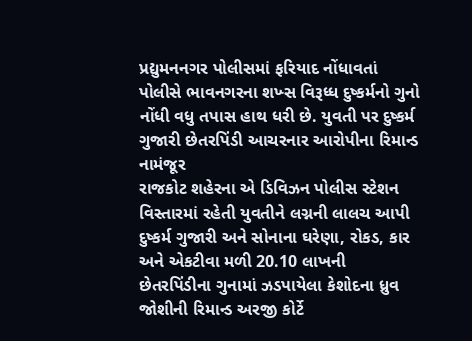પ્રદ્યુમનનગર પોલીસમાં ફરિયાદ નોંધાવતાં પોલીસે ભાવનગરના શખ્સ વિરૂધ્ધ દુષ્કર્મનો ગુનો નોંધી વધુ તપાસ હાથ ધરી છે. યુવતી પર દુષ્કર્મ ગુજારી છેતરપિંડી આચરનાર આરોપીના રિમાન્ડ નામંજૂર
રાજકોટ શહેરના એ ડિવિઝન પોલીસ સ્ટેશન વિસ્તારમાં રહેતી યુવતીને લગ્નની લાલચ આપી દુષ્કર્મ ગુજારી અને સોનાના ઘરેણા, રોકડ, કાર અને એકટીવા મળી 20.10 લાખની છેતરપિંડીના ગુનામાં ઝડપાયેલા કેશોદના ધ્રુવ જોશીની રિમાન્ડ અરજી કોર્ટે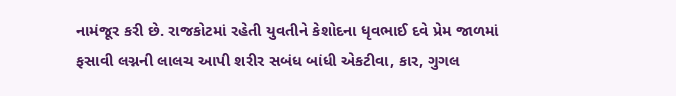નામંજૂર કરી છે. રાજકોટમાં રહેતી યુવતીને કેશોદના ધૃવભાઈ દવે પ્રેમ જાળમાં ફસાવી લગ્નની લાલચ આપી શરીર સબંધ બાંધી એકટીવા, કાર, ગુગલ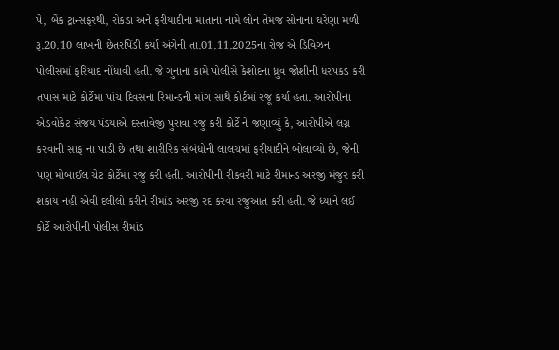પે, બેંક ટ્રાન્સફરથી, રોકડા અને ફરીયાદીના માતાના નામે લોન તેમજ સોનાના ઘરેણા મળી રૂ.20.10 લાખની છેતરપિંડી કર્યા અંગેની તા.01.11.2025ના રોજ એ ડિવિઝન પોલીસમાં ફરિયાદ નોંધાવી હતી. જે ગુનાના કામે પોલીસે કેશોદના ધ્રુવ જોશીની ધરપકડ કરી તપાસ માટે કોર્ટેમા પાંચ દિવસના રિમાન્ડની માંગ સાથે કોર્ટમાં રજૂ કર્યા હતા. આરોપીના એડવોકેટ સંજય પંડયાએ દસ્તાવેજી પુરાવા રજુ કરી કોર્ટે ને જણાવ્યું કે, આરોપીએ લગ્ન કરવાની સાફ ના પાડી છે તથા શારીરિક સંબંધોની લાલચમાં ફરીયાદીને બોલાવ્યો છે, જેની પણ મોબાઈલ ચેટ કોર્ટેમા રજુ કરી હતી. આરોપીની રીકવરી માટે રીમાન્ડ અરજી મંજુર કરી શકાય નહી એવી દલીલો કરીને રીમાંડ અરજી રદ કરવા રજુઆત કરી હતી. જે ધ્યાને લઈ કોર્ટે આરોપીની પોલીસ રીમાંડ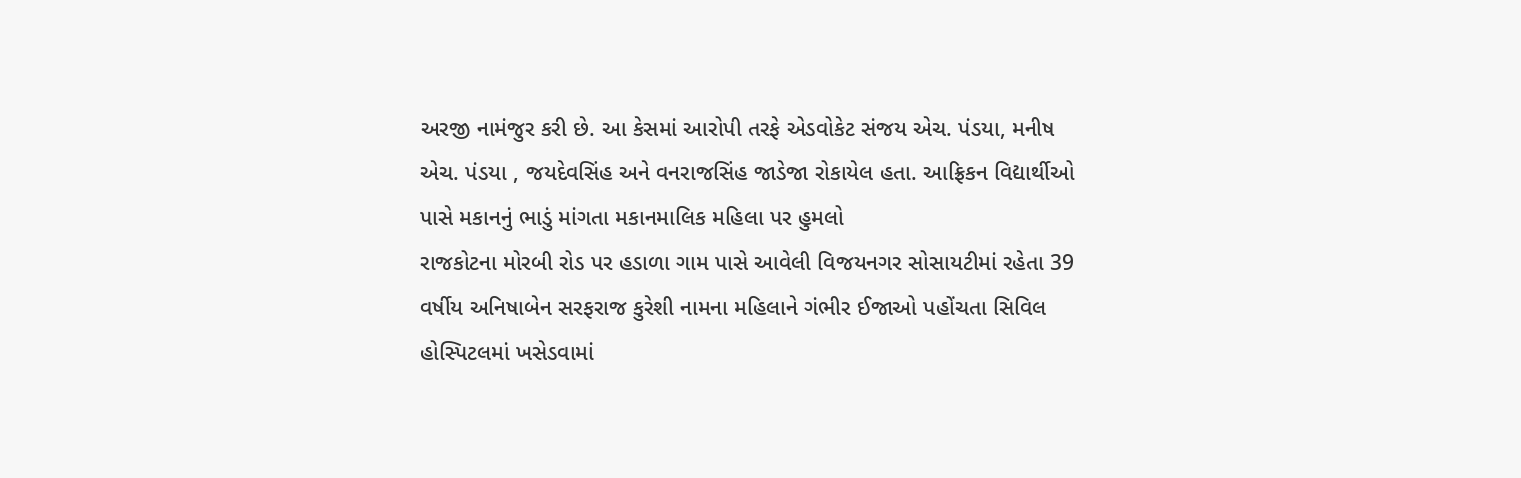અરજી નામંજુર કરી છે. આ કેસમાં આરોપી તરફે એડવોકેટ સંજય એચ. પંડયા, મનીષ એચ. પંડયા , જયદેવસિંહ અને વનરાજસિંહ જાડેજા રોકાયેલ હતા. આફ્રિકન વિદ્યાર્થીઓ પાસે મકાનનું ભાડું માંગતા મકાનમાલિક મહિલા પર હુમલો
રાજકોટના મોરબી રોડ પર હડાળા ગામ પાસે આવેલી વિજયનગર સોસાયટીમાં રહેતા 39 વર્ષીય અનિષાબેન સરફરાજ કુરેશી નામના મહિલાને ગંભીર ઈજાઓ પહોંચતા સિવિલ હોસ્પિટલમાં ખસેડવામાં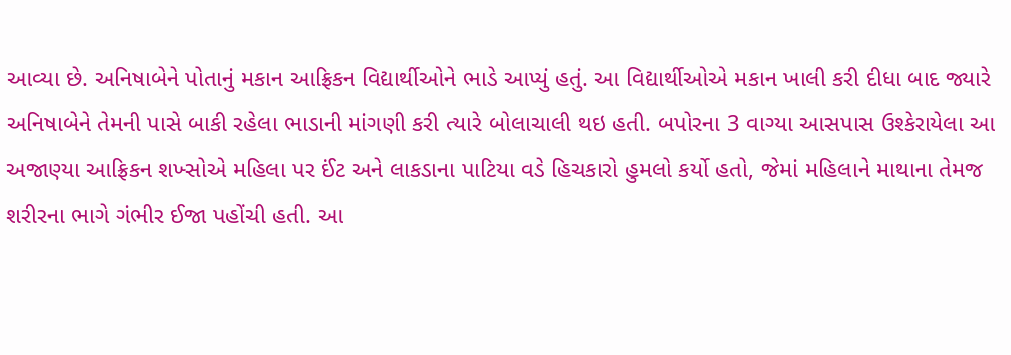આવ્યા છે. અનિષાબેને પોતાનું મકાન આફ્રિકન વિદ્યાર્થીઓને ભાડે આપ્યું હતું. આ વિદ્યાર્થીઓએ મકાન ખાલી કરી દીધા બાદ જ્યારે અનિષાબેને તેમની પાસે બાકી રહેલા ભાડાની માંગણી કરી ત્યારે બોલાચાલી થઇ હતી. બપોરના 3 વાગ્યા આસપાસ ઉશ્કેરાયેલા આ અજાણ્યા આફ્રિકન શખ્સોએ મહિલા પર ઈંટ અને લાકડાના પાટિયા વડે હિચકારો હુમલો કર્યો હતો, જેમાં મહિલાને માથાના તેમજ શરીરના ભાગે ગંભીર ઈજા પહોંચી હતી. આ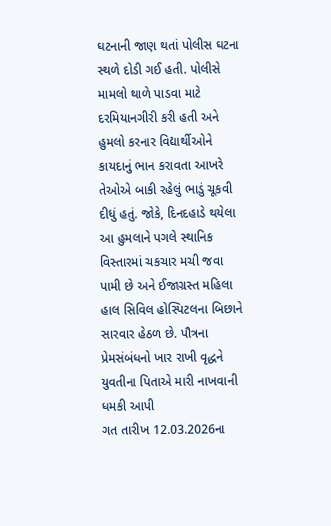ઘટનાની જાણ થતાં પોલીસ ઘટના સ્થળે દોડી ગઈ હતી. પોલીસે મામલો થાળે પાડવા માટે દરમિયાનગીરી કરી હતી અને હુમલો કરનાર વિદ્યાર્થીઓને કાયદાનું ભાન કરાવતા આખરે તેઓએ બાકી રહેલું ભાડું ચૂકવી દીધું હતું. જોકે, દિનદહાડે થયેલા આ હુમલાને પગલે સ્થાનિક વિસ્તારમાં ચકચાર મચી જવા પામી છે અને ઈજાગ્રસ્ત મહિલા હાલ સિવિલ હોસ્પિટલના બિછાને સારવાર હેઠળ છે. પૌત્રના પ્રેમસંબંધનો ખાર રાખી વૃદ્ધને યુવતીના પિતાએ મારી નાખવાની ધમકી આપી
ગત તારીખ 12.03.2026ના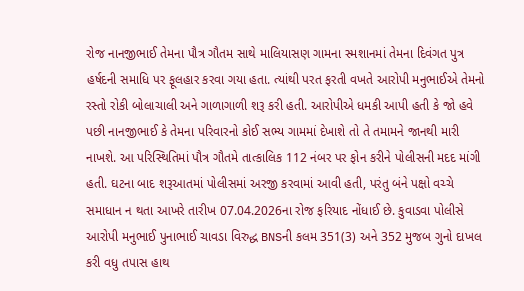રોજ નાનજીભાઈ તેમના પૌત્ર ગૌતમ સાથે માલિયાસણ ગામના સ્મશાનમાં તેમના દિવંગત પુત્ર હર્ષદની સમાધિ પર ફૂલહાર કરવા ગયા હતા. ત્યાંથી પરત ફરતી વખતે આરોપી મનુભાઈએ તેમનો રસ્તો રોકી બોલાચાલી અને ગાળાગાળી શરૂ કરી હતી. આરોપીએ ધમકી આપી હતી કે જો હવે પછી નાનજીભાઈ કે તેમના પરિવારનો કોઈ સભ્ય ગામમાં દેખાશે તો તે તમામને જાનથી મારી નાખશે. આ પરિસ્થિતિમાં પૌત્ર ગૌતમે તાત્કાલિક 112 નંબર પર ફોન કરીને પોલીસની મદદ માંગી હતી. ઘટના બાદ શરૂઆતમાં પોલીસમાં અરજી કરવામાં આવી હતી, પરંતુ બંને પક્ષો વચ્ચે સમાધાન ન થતા આખરે તારીખ 07.04.2026ના રોજ ફરિયાદ નોંધાઈ છે. કુવાડવા પોલીસે આરોપી મનુભાઈ પુનાભાઈ ચાવડા વિરુદ્ધ BNSની કલમ 351(3) અને 352 મુજબ ગુનો દાખલ કરી વધુ તપાસ હાથ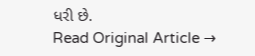ધરી છે.
Read Original Article →